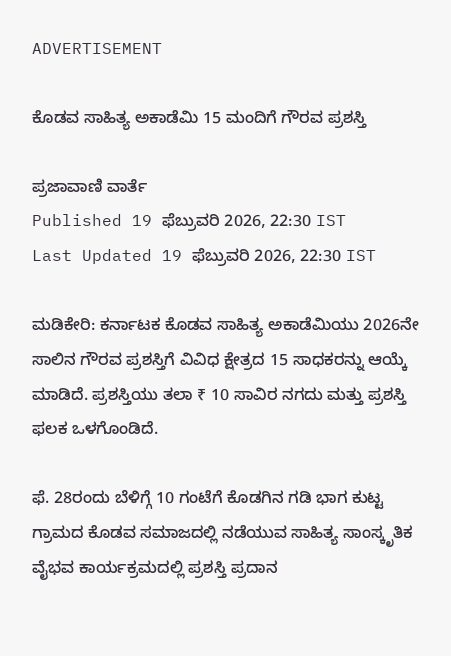ADVERTISEMENT

ಕೊಡವ ಸಾಹಿತ್ಯ ಅಕಾಡೆಮಿ 15 ಮಂದಿಗೆ ಗೌರವ ಪ್ರಶಸ್ತಿ

ಪ್ರಜಾವಾಣಿ ವಾರ್ತೆ
Published 19 ಫೆಬ್ರುವರಿ 2026, 22:30 IST
Last Updated 19 ಫೆಬ್ರುವರಿ 2026, 22:30 IST

ಮಡಿಕೇರಿ: ಕರ್ನಾಟಕ ಕೊಡವ ಸಾಹಿತ್ಯ ಅಕಾಡೆಮಿಯು 2026ನೇ ಸಾಲಿನ ಗೌರವ ಪ್ರಶಸ್ತಿಗೆ ವಿವಿಧ ಕ್ಷೇತ್ರದ 15 ಸಾಧಕರನ್ನು ಆಯ್ಕೆ ಮಾಡಿದೆ. ಪ್ರಶಸ್ತಿಯು ತಲಾ ₹ 10 ಸಾವಿರ ನಗದು ಮತ್ತು ಪ್ರಶಸ್ತಿ ಫಲಕ ಒಳಗೊಂಡಿದೆ.

ಫೆ. 28ರಂದು ಬೆಳಿಗ್ಗೆ 10 ಗಂಟೆಗೆ ಕೊಡಗಿನ ಗಡಿ ಭಾಗ ಕುಟ್ಟ ಗ್ರಾಮದ ಕೊಡವ ಸಮಾಜದಲ್ಲಿ ನಡೆಯುವ ಸಾಹಿತ್ಯ ಸಾಂಸ್ಕೃತಿಕ ವೈಭವ ಕಾರ್ಯಕ್ರಮದಲ್ಲಿ ಪ್ರಶಸ್ತಿ ಪ್ರದಾನ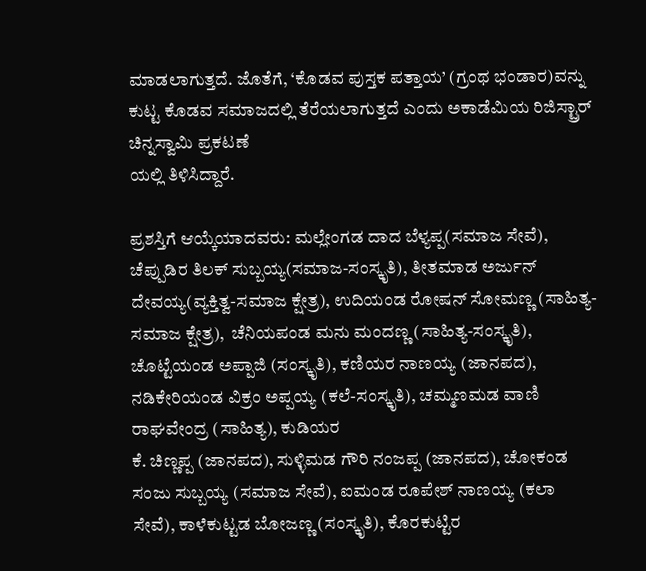ಮಾಡಲಾಗುತ್ತದೆ. ಜೊತೆಗೆ, ‘ಕೊಡವ ಪುಸ್ತಕ ಪತ್ತಾಯ’ (ಗ್ರಂಥ ಭಂಡಾರ)ವನ್ನು ಕುಟ್ಟ ಕೊಡವ ಸಮಾಜದಲ್ಲಿ ತೆರೆಯಲಾಗುತ್ತದೆ ಎಂದು ಅಕಾಡೆಮಿಯ ರಿಜಿಸ್ಟ್ರಾರ್ ಚಿನ್ನಸ್ವಾಮಿ ಪ್ರಕಟಣೆ
ಯಲ್ಲಿ ತಿಳಿಸಿದ್ದಾರೆ.

ಪ್ರಶಸ್ತಿಗೆ ಆಯ್ಕೆಯಾದವರು: ಮಲ್ಲೇಂಗಡ ದಾದ ಬೆಳ್ಯಪ್ಪ(ಸಮಾಜ ಸೇವೆ), ಚೆಪ್ಪುಡಿರ ತಿಲಕ್ ಸುಬ್ಬಯ್ಯ(ಸಮಾಜ-ಸಂಸ್ಕೃತಿ), ತೀತಮಾಡ ಅರ್ಜುನ್ ದೇವಯ್ಯ(ವ್ಯಕ್ತಿತ್ವ-ಸಮಾಜ ಕ್ಷೇತ್ರ), ಉದಿಯಂಡ ರೋಷನ್ ಸೋಮಣ್ಣ (ಸಾಹಿತ್ಯ-ಸಮಾಜ ಕ್ಷೇತ್ರ),  ಚೆನಿಯಪಂಡ ಮನು ಮಂದಣ್ಣ (ಸಾಹಿತ್ಯ-ಸಂಸ್ಕೃತಿ), ಚೊಟ್ಟೆಯಂಡ ಅಪ್ಪಾಜಿ (ಸಂಸ್ಕೃತಿ), ಕಣಿಯರ ನಾಣಯ್ಯ (ಜಾನಪದ), ನಡಿಕೇರಿಯಂಡ ವಿಕ್ರಂ ಅಪ್ಪಯ್ಯ (ಕಲೆ-ಸಂಸ್ಕೃತಿ), ಚಮ್ಮಣಮಡ ವಾಣಿ ರಾಘವೇಂದ್ರ (ಸಾಹಿತ್ಯ), ಕುಡಿಯರ
ಕೆ. ಚಿಣ್ಣಪ್ಪ (ಜಾನಪದ), ಸುಳ್ಳಿಮಡ ಗೌರಿ ನಂಜಪ್ಪ (ಜಾನಪದ), ಚೋಕಂಡ ಸಂಜು ಸುಬ್ಬಯ್ಯ (ಸಮಾಜ ಸೇವೆ), ಐಮಂಡ ರೂಪೇಶ್ ನಾಣಯ್ಯ (ಕಲಾ ಸೇವೆ), ಕಾಳೆಕುಟ್ಟಡ ಬೋಜಣ್ಣ (ಸಂಸ್ಕೃತಿ), ಕೊರಕುಟ್ಟಿರ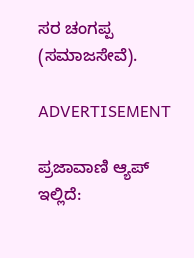ಸರ ಚಂಗಪ್ಪ (ಸಮಾಜಸೇವೆ).

ADVERTISEMENT

ಪ್ರಜಾವಾಣಿ ಆ್ಯಪ್ ಇಲ್ಲಿದೆ: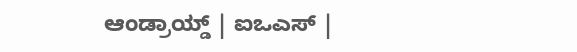ಆಂಡ್ರಾಯ್ಡ್ | ಐಒಎಸ್ |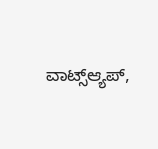ವಾಟ್ಸ್ಆ್ಯಪ್,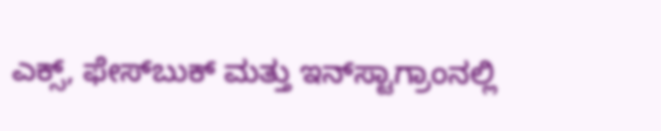ಎಕ್ಸ್, ಫೇಸ್‌ಬುಕ್ ಮತ್ತು ಇನ್‌ಸ್ಟಾಗ್ರಾಂನಲ್ಲಿ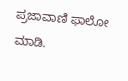ಪ್ರಜಾವಾಣಿ ಫಾಲೋ ಮಾಡಿ.